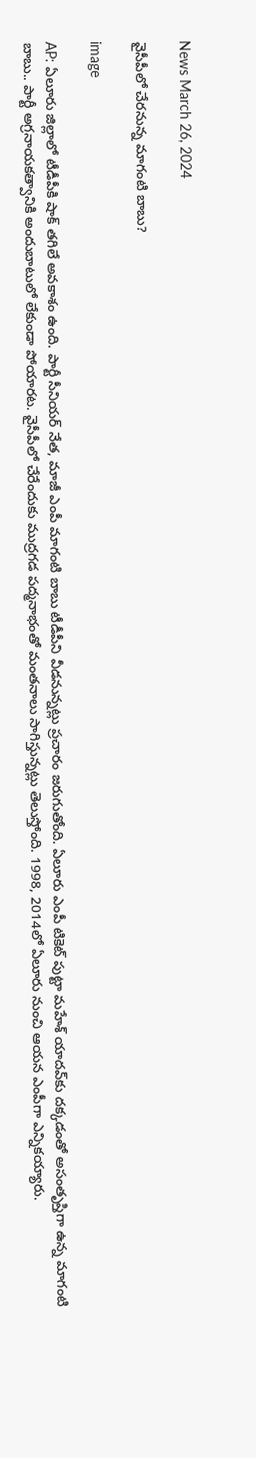News March 26, 2024

వైసీపీలో చేరనున్న మాగంటి బాబు?

image

AP: ఏలూరు జిల్లాలో టీడీపీకి షాక్ తగిలే అవకాశం ఉంది. పార్టీ సీనియర్ నేత, మాజీ ఎంపీ మాగంటి బాబు టీడీపీని వీడనున్నట్లు ప్రచారం జరుగుతోంది. ఏలూరు ఎంపీ టికెట్ పుట్టా మహేశ్ యాదవ్‌కు దక్కడంతో అసంతృప్తిగా ఉన్న మాగంటి బాబు.. పార్టీ అగ్రనాయకత్వానికి అందుబాటులో లేకుండా పోయారట. వైసీపీలో చేరేందుకు ముద్రగడ పద్మనాభంతో మంతనాలు సాగిస్తున్నట్లు తెలుస్తోంది. 1998, 2014లో ఏలూరు నుంచి ఆయన ఎంపీగా ఎన్నికయ్యారు.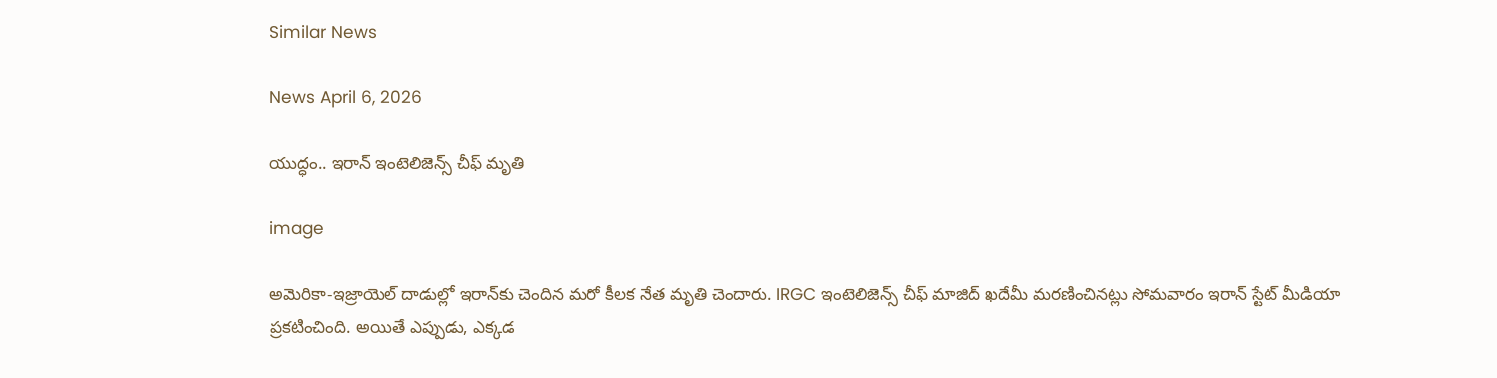Similar News

News April 6, 2026

యుద్ధం.. ఇరాన్ ఇంటెలిజెన్స్ చీఫ్ మృతి

image

అమెరికా-ఇజ్రాయెల్ దాడుల్లో ఇరాన్‌కు చెందిన మరో కీలక నేత మృతి చెందారు. IRGC ఇంటెలిజెన్స్ చీఫ్ మాజిద్ ఖదేమీ మరణించినట్లు సోమవారం ఇరాన్ స్టేట్ మీడియా ప్రకటించింది. అయితే ఎప్పుడు, ఎక్కడ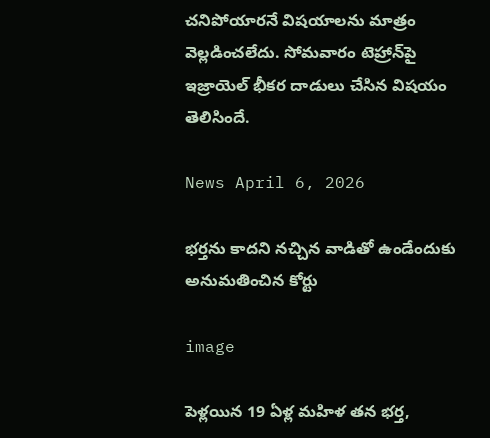చనిపోయారనే విషయాలను మాత్రం వెల్లడించలేదు. సోమవారం టెహ్రాన్‌పై ఇజ్రాయెల్ భీకర దాడులు చేసిన విషయం తెలిసిందే.

News April 6, 2026

భర్తను కాదని నచ్చిన వాడితో ఉండేందుకు అనుమతించిన కోర్టు

image

పెళ్లయిన 19 ఏళ్ల మహిళ తన భర్త,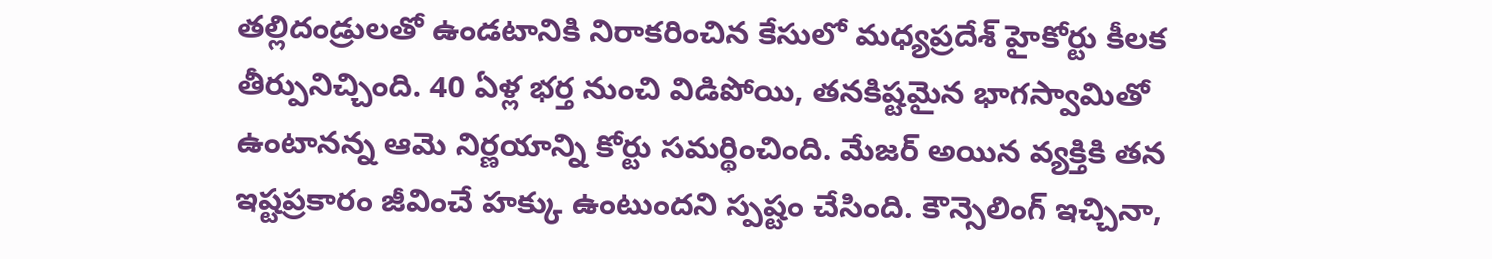తల్లిదండ్రులతో ఉండటానికి నిరాకరించిన కేసులో మధ్యప్రదేశ్ హైకోర్టు కీలక తీర్పునిచ్చింది. 40 ఏళ్ల భర్త నుంచి విడిపోయి, తనకిష్టమైన భాగస్వామితో ఉంటానన్న ఆమె నిర్ణయాన్ని కోర్టు సమర్థించింది. మేజర్ అయిన వ్యక్తికి తన ఇష్టప్రకారం జీవించే హక్కు ఉంటుందని స్పష్టం చేసింది. కౌన్సెలింగ్ ఇచ్చినా,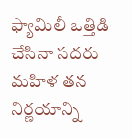ఫ్యామిలీ ఒత్తిడి చేసినా సదరు మహిళ తన నిర్ణయాన్ని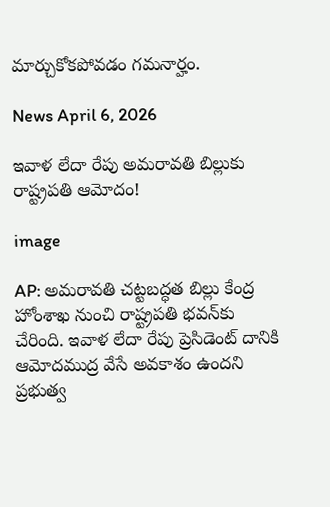మార్చుకోకపోవడం గమనార్హం.

News April 6, 2026

ఇవాళ లేదా రేపు అమరావతి బిల్లుకు రాష్ట్రపతి ఆమోదం!

image

AP: అమరావతి చట్టబద్ధత బిల్లు కేంద్ర హోంశాఖ నుంచి రాష్ట్రపతి భవన్‌కు చేరింది. ఇవాళ లేదా రేపు ప్రెసిడెంట్ దానికి ఆమోదముద్ర వేసే అవకాశం ఉందని ప్రభుత్వ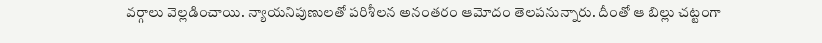వర్గాలు వెల్లడించాయి. న్యాయనిపుణులతో పరిశీలన అనంతరం ఆమోదం తెలపనున్నారు. దీంతో ఆ బిల్లు చట్టంగా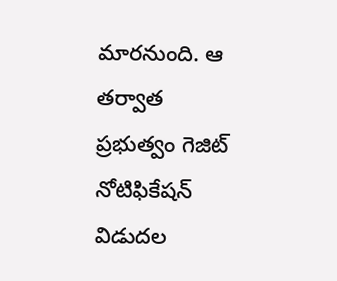మారనుంది. ఆ తర్వాత ప్రభుత్వం గెజిట్ నోటిఫికేషన్ విడుదల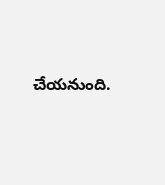చేయనుంది.